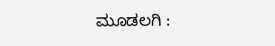ಮೂಡಲಗಿ :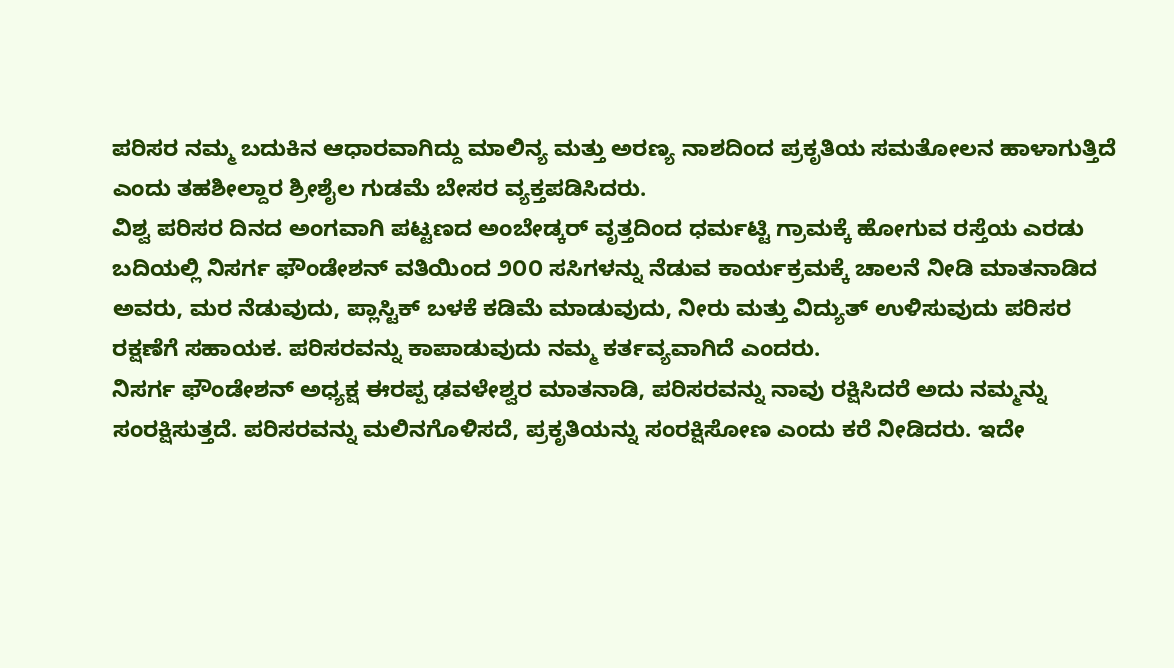ಪರಿಸರ ನಮ್ಮ ಬದುಕಿನ ಆಧಾರವಾಗಿದ್ದು ಮಾಲಿನ್ಯ ಮತ್ತು ಅರಣ್ಯ ನಾಶದಿಂದ ಪ್ರಕೃತಿಯ ಸಮತೋಲನ ಹಾಳಾಗುತ್ತಿದೆ ಎಂದು ತಹಶೀಲ್ದಾರ ಶ್ರೀಶೈಲ ಗುಡಮೆ ಬೇಸರ ವ್ಯಕ್ತಪಡಿಸಿದರು.
ವಿಶ್ವ ಪರಿಸರ ದಿನದ ಅಂಗವಾಗಿ ಪಟ್ಟಣದ ಅಂಬೇಡ್ಕರ್ ವೃತ್ತದಿಂದ ಧರ್ಮಟ್ಟಿ ಗ್ರಾಮಕ್ಕೆ ಹೋಗುವ ರಸ್ತೆಯ ಎರಡು ಬದಿಯಲ್ಲಿ ನಿಸರ್ಗ ಫೌಂಡೇಶನ್ ವತಿಯಿಂದ ೨೦೦ ಸಸಿಗಳನ್ನು ನೆಡುವ ಕಾರ್ಯಕ್ರಮಕ್ಕೆ ಚಾಲನೆ ನೀಡಿ ಮಾತನಾಡಿದ ಅವರು, ಮರ ನೆಡುವುದು, ಪ್ಲಾಸ್ಟಿಕ್ ಬಳಕೆ ಕಡಿಮೆ ಮಾಡುವುದು, ನೀರು ಮತ್ತು ವಿದ್ಯುತ್ ಉಳಿಸುವುದು ಪರಿಸರ ರಕ್ಷಣೆಗೆ ಸಹಾಯಕ. ಪರಿಸರವನ್ನು ಕಾಪಾಡುವುದು ನಮ್ಮ ಕರ್ತವ್ಯವಾಗಿದೆ ಎಂದರು.
ನಿಸರ್ಗ ಫೌಂಡೇಶನ್ ಅಧ್ಯಕ್ಷ ಈರಪ್ಪ ಢವಳೇಶ್ವರ ಮಾತನಾಡಿ, ಪರಿಸರವನ್ನು ನಾವು ರಕ್ಷಿಸಿದರೆ ಅದು ನಮ್ಮನ್ನು ಸಂರಕ್ಷಿಸುತ್ತದೆ. ಪರಿಸರವನ್ನು ಮಲಿನಗೊಳಿಸದೆ, ಪ್ರಕೃತಿಯನ್ನು ಸಂರಕ್ಷಿಸೋಣ ಎಂದು ಕರೆ ನೀಡಿದರು. ಇದೇ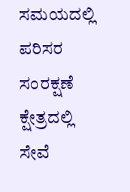ಸಮಯದಲ್ಲಿ ಪರಿಸರ ಸಂರಕ್ಷಣೆ ಕ್ಷೇತ್ರದಲ್ಲಿ ಸೇವೆ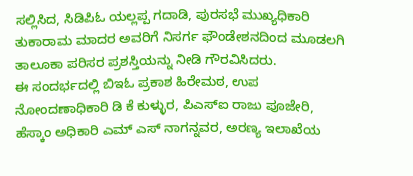ಸಲ್ಲಿಸಿದ, ಸಿಡಿಪಿಓ ಯಲ್ಲಪ್ಪ ಗದಾಡಿ, ಪುರಸಭೆ ಮುಖ್ಯಧಿಕಾರಿ ತುಕಾರಾಮ ಮಾದರ ಅವರಿಗೆ ನಿಸರ್ಗ ಫೌಂಡೇಶನದಿಂದ ಮೂಡಲಗಿ ತಾಲೂಕಾ ಪರಿಸರ ಪ್ರಶಸ್ತಿಯನ್ನು ನೀಡಿ ಗೌರವಿಸಿದರು.
ಈ ಸಂದರ್ಭದಲ್ಲಿ ಬಿಇಓ ಪ್ರಕಾಶ ಹಿರೇಮಠ, ಉಪ ನೋಂದಣಾಧಿಕಾರಿ ಡಿ ಕೆ ಕುಳ್ಳುರ, ಪಿಎಸ್ಐ ರಾಜು ಪೂಜೇರಿ, ಹೆಸ್ಕಾಂ ಅಧಿಕಾರಿ ಎಮ್ ಎಸ್ ನಾಗನ್ನವರ, ಅರಣ್ಯ ಇಲಾಖೆಯ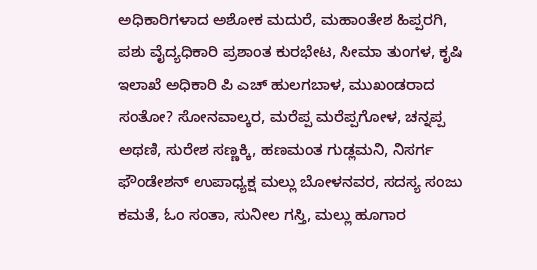ಅಧಿಕಾರಿಗಳಾದ ಅಶೋಕ ಮದುರೆ, ಮಹಾಂತೇಶ ಹಿಪ್ಪರಗಿ, ಪಶು ವೈದ್ಯಧಿಕಾರಿ ಪ್ರಶಾಂತ ಕುರಭೇಟ, ಸೀಮಾ ತುಂಗಳ, ಕೃಷಿ ಇಲಾಖೆ ಅಧಿಕಾರಿ ಪಿ ಎಚ್ ಹುಲಗಬಾಳ, ಮುಖಂಡರಾದ ಸಂತೋ? ಸೋನವಾಲ್ಕರ, ಮರೆಪ್ಪ ಮರೆಪ್ಪಗೋಳ, ಚನ್ನಪ್ಪ ಅಥಣಿ, ಸುರೇಶ ಸಣ್ಣಕ್ಕಿ, ಹಣಮಂತ ಗುಡ್ಲಮನಿ, ನಿಸರ್ಗ ಫೌಂಡೇಶನ್ ಉಪಾಧ್ಯಕ್ಷ ಮಲ್ಲು ಬೋಳನವರ, ಸದಸ್ಯ ಸಂಜು ಕಮತೆ, ಓಂ ಸಂತಾ, ಸುನೀಲ ಗಸ್ತಿ, ಮಲ್ಲು ಹೂಗಾರ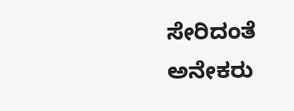ಸೇರಿದಂತೆ ಅನೇಕರು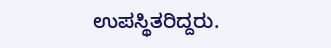ಉಪಸ್ಥಿತರಿದ್ದರು.